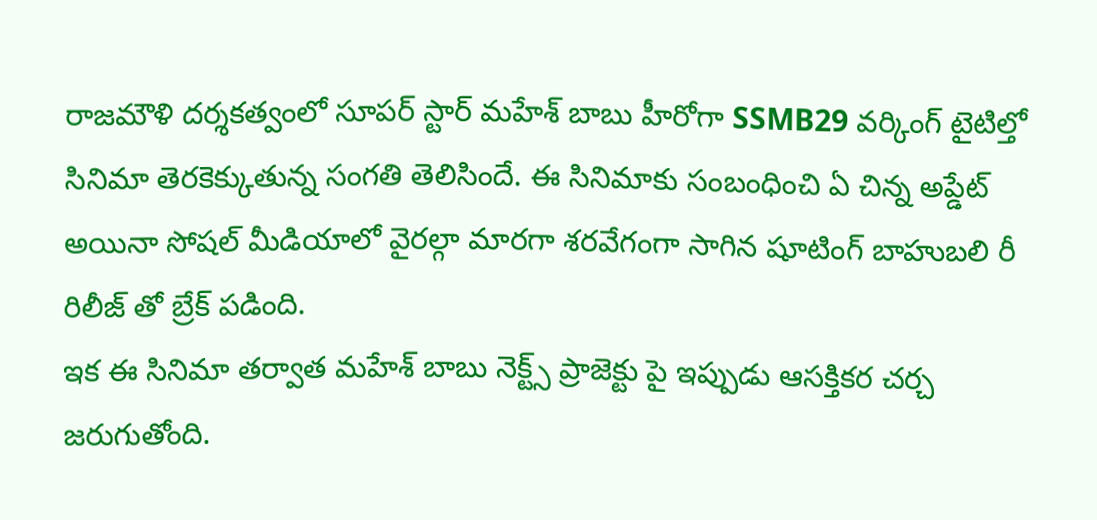రాజమౌళి దర్శకత్వంలో సూపర్ స్టార్ మహేశ్ బాబు హీరోగా SSMB29 వర్కింగ్ టైటిల్తో సినిమా తెరకెక్కుతున్న సంగతి తెలిసిందే. ఈ సినిమాకు సంబంధించి ఏ చిన్న అప్డేట్ అయినా సోషల్ మీడియాలో వైరల్గా మారగా శరవేగంగా సాగిన షూటింగ్ బాహుబలి రీ రిలీజ్ తో బ్రేక్ పడింది.
ఇక ఈ సినిమా తర్వాత మహేశ్ బాబు నెక్ట్స్ ప్రాజెక్టు పై ఇప్పుడు ఆసక్తికర చర్చ జరుగుతోంది.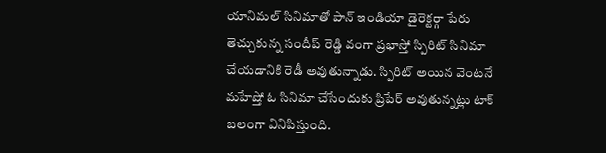యానిమల్ సినిమాతో పాన్ ఇండియా డైరెక్టర్గా పేరు తెచ్చుకున్న సందీప్ రెడ్డి వంగా ప్రభాస్తో స్పిరిట్ సినిమా చేయడానికి రెడీ అవుతున్నాడు. స్పిరిట్ అయిన వెంటనే మహేష్తో ఓ సినిమా చేసేందుకు ప్రిపేర్ అవుతున్నట్లు టాక్ బలంగా వినిపిస్తుంది.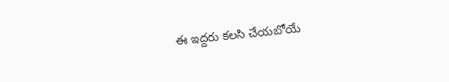ఈ ఇద్దరు కలసి చేయబోయే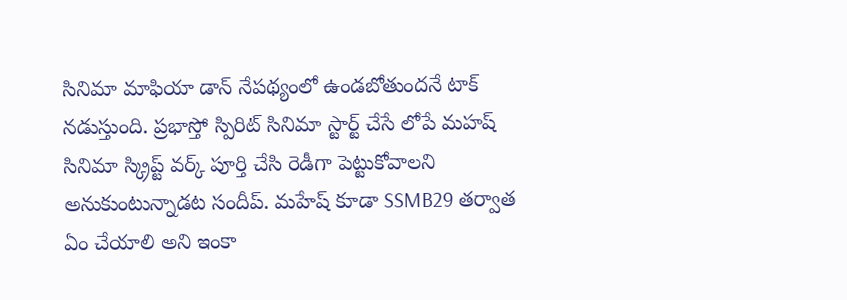సినిమా మాఫియా డాన్ నేపథ్యంలో ఉండబోతుందనే టాక్ నడుస్తుంది. ప్రభాస్తో స్పిరిట్ సినిమా స్టార్ట్ చేసే లోపే మహష్ సినిమా స్క్రిప్ట్ వర్క్ పూర్తి చేసి రెడీగా పెట్టుకోవాలని అనుకుంటున్నాడట సందీప్. మహేష్ కూడా SSMB29 తర్వాత ఏం చేయాలి అని ఇంకా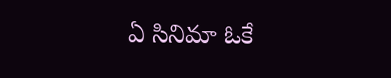ఏ సినిమా ఓకే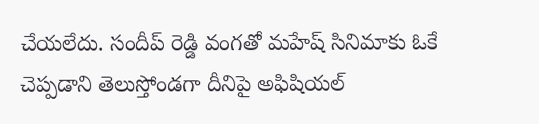చేయలేదు. సందీప్ రెడ్డి వంగతో మహేష్ సినిమాకు ఓకే చెప్పడాని తెలుస్తోండగా దీనిపై అఫిషియల్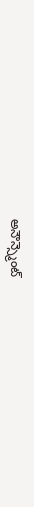అనౌన్స్మెంట్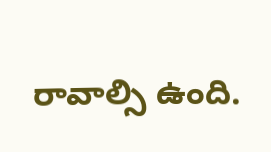రావాల్సి ఉంది.